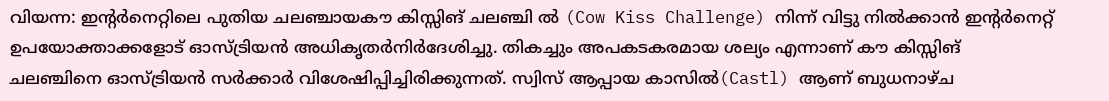വിയന്ന: ഇന്റർനെറ്റിലെ പുതിയ ചലഞ്ചായകൗ കിസ്സിങ് ചലഞ്ചി ൽ (Cow Kiss Challenge) നിന്ന് വിട്ടു നിൽക്കാൻ ഇന്റർനെറ്റ് ഉപയോക്താക്കളോട് ഓസ്ട്രിയൻ അധികൃതർനിർദേശിച്ചു. തികച്ചും അപകടകരമായ ശല്യം എന്നാണ് കൗ കിസ്സിങ് ചലഞ്ചിനെ ഓസ്ട്രിയൻ സർക്കാർ വിശേഷിപ്പിച്ചിരിക്കുന്നത്. സ്വിസ് ആപ്പായ കാസിൽ(Castl) ആണ് ബുധനാഴ്ച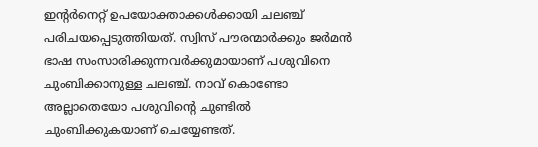ഇന്റർനെറ്റ് ഉപയോക്താക്കൾക്കായി ചലഞ്ച് പരിചയപ്പെടുത്തിയത്. സ്വിസ് പൗരന്മാർക്കും ജർമൻ ഭാഷ സംസാരിക്കുന്നവർക്കുമായാണ് പശുവിനെ ചുംബിക്കാനുള്ള ചലഞ്ച്. നാവ് കൊണ്ടോ അല്ലാതെയോ പശുവിന്റെ ചുണ്ടിൽ ചുംബിക്കുകയാണ് ചെയ്യേണ്ടത്.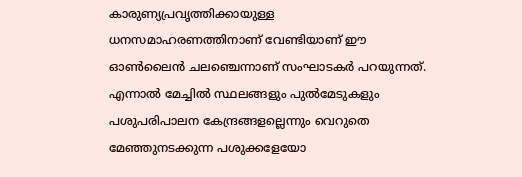കാരുണ്യപ്രവൃത്തിക്കായുള്ള ധനസമാഹരണത്തിനാണ് വേണ്ടിയാണ് ഈ ഓൺലൈൻ ചലഞ്ചെന്നാണ് സംഘാടകർ പറയുന്നത്. എന്നാൽ മേച്ചിൽ സ്ഥലങ്ങളും പുൽമേടുകളും പശുപരിപാലന കേന്ദ്രങ്ങളല്ലെന്നും വെറുതെ മേഞ്ഞുനടക്കുന്ന പശുക്കളേയോ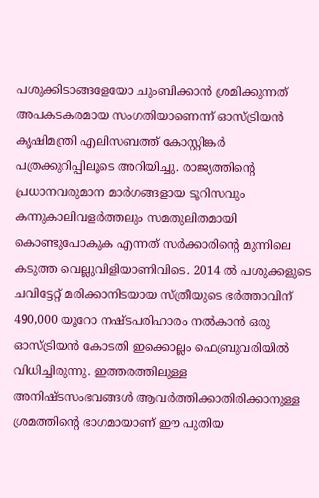പശുക്കിടാങ്ങളേയോ ചുംബിക്കാൻ ശ്രമിക്കുന്നത് അപകടകരമായ സംഗതിയാണെന്ന് ഓസ്ട്രിയൻ കൃഷിമന്ത്രി എലിസബത്ത് കോസ്റ്റിങ്കർ പത്രക്കുറിപ്പിലൂടെ അറിയിച്ചു. രാജ്യത്തിന്റെ പ്രധാനവരുമാന മാർഗങ്ങളായ ടൂറിസവും കന്നുകാലിവളർത്തലും സമതുലിതമായി കൊണ്ടുപോകുക എന്നത് സർക്കാരിന്റെ മുന്നിലെ കടുത്ത വെല്ലുവിളിയാണിവിടെ. 2014 ൽ പശുക്കളുടെ ചവിട്ടേറ്റ് മരിക്കാനിടയായ സ്ത്രീയുടെ ഭർത്താവിന് 490,000 യൂറോ നഷ്ടപരിഹാരം നൽകാൻ ഒരു ഓസ്ട്രിയൻ കോടതി ഇക്കൊല്ലം ഫെബ്രുവരിയിൽ വിധിച്ചിരുന്നു. ഇത്തരത്തിലുള്ള അനിഷ്ടസംഭവങ്ങൾ ആവർത്തിക്കാതിരിക്കാനുള്ള ശ്രമത്തിന്റെ ഭാഗമായാണ് ഈ പുതിയ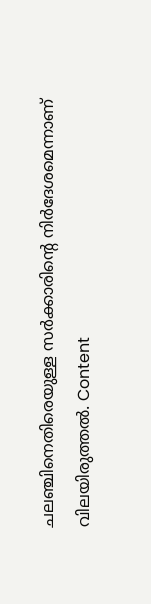ചലഞ്ചിനെതിരെയുള്ള സർക്കാരിന്റെ നിർദേശമെന്നാണ് വിലയിരുത്തൽ. Content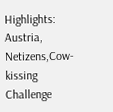Highlights: Austria, Netizens,Cow-kissing Challenge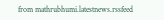from mathrubhumi.latestnews.rssfeed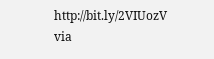http://bit.ly/2VIUozV
via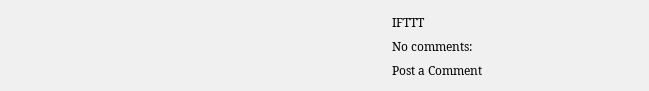IFTTT
No comments:
Post a Comment